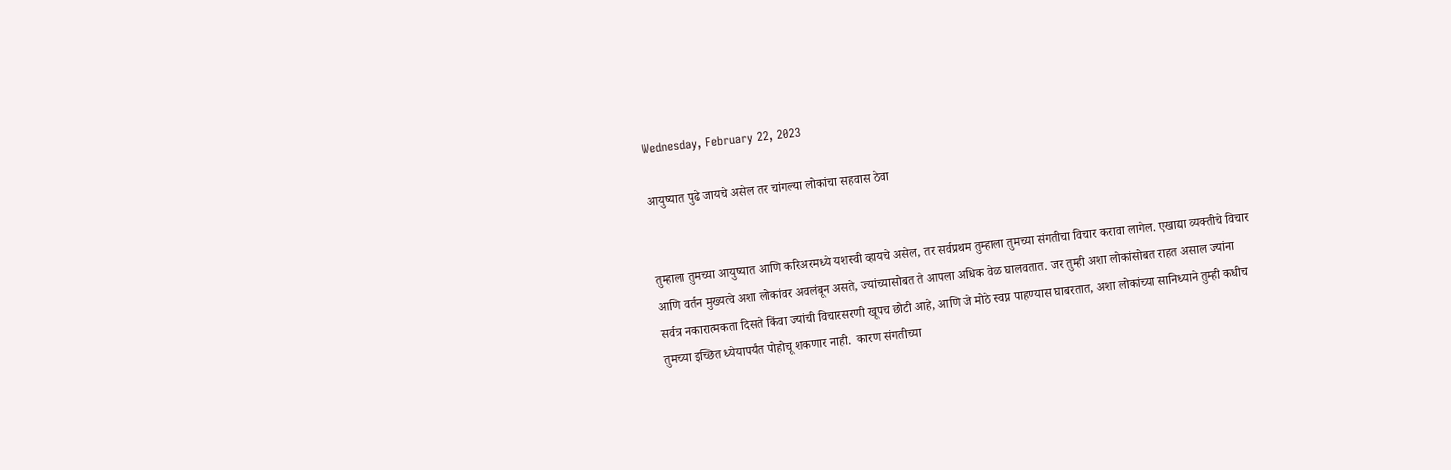Wednesday, February 22, 2023

आयुष्यात पुढे जायचे असेल तर चांगल्या लोकांचा सहवास ठेवा


तुम्हाला तुमच्या आयुष्यात आणि करिअरमध्ये यशस्वी व्हायचे असेल, तर सर्वप्रथम तुम्हाला तुमच्या संगतीचा विचार करावा लागेल. एखाद्या व्यक्तीचे विचार आणि वर्तन मुख्यत्वे अशा लोकांवर अवलंबून असते, ज्यांच्यासोबत ते आपला अधिक वेळ घालवतात. जर तुम्ही अशा लोकांसोबत राहत असाल ज्यांना सर्वत्र नकारात्मकता दिसते किंवा ज्यांची विचारसरणी खूपच छोटी आहे, आणि जे मोठे स्वप्न पाहण्यास घाबरतात, अशा लोकांच्या सानिध्याने तुम्ही कधीच तुमच्या इच्छित ध्येयापर्यंत पोहोचू शकणार नाही.  कारण संगतीच्या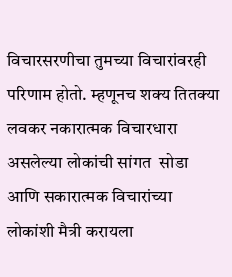विचारसरणीचा तुमच्या विचारांवरही परिणाम होतो. म्हणूनच शक्य तितक्या लवकर नकारात्मक विचारधारा असलेल्या लोकांची सांगत  सोडा आणि सकारात्मक विचारांच्या लोकांशी मैत्री करायला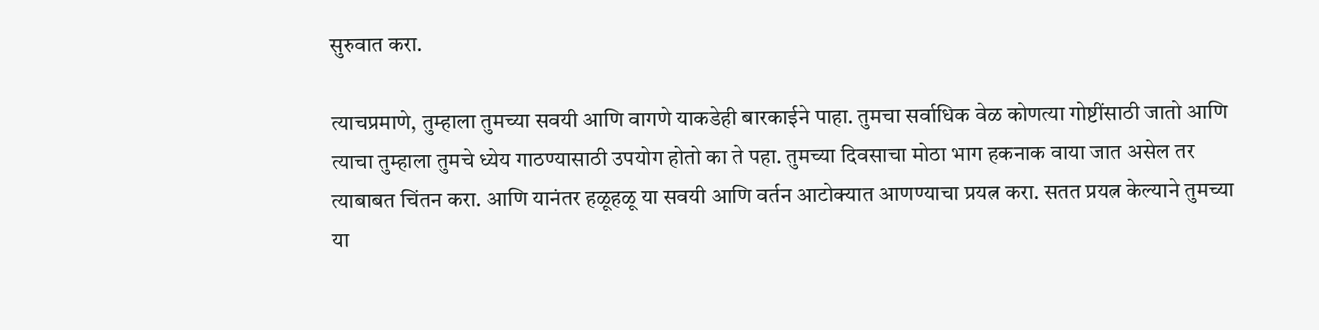सुरुवात करा.

त्याचप्रमाणे, तुम्हाला तुमच्या सवयी आणि वागणे याकडेही बारकाईने पाहा. तुमचा सर्वाधिक वेळ कोणत्या गोष्टींसाठी जातो आणि त्याचा तुम्हाला तुमचे ध्येय गाठण्यासाठी उपयोग होतो का ते पहा. तुमच्या दिवसाचा मोठा भाग हकनाक वाया जात असेल तर त्याबाबत चिंतन करा. आणि यानंतर हळूहळू या सवयी आणि वर्तन आटोक्यात आणण्याचा प्रयत्न करा. सतत प्रयत्न केल्याने तुमच्या या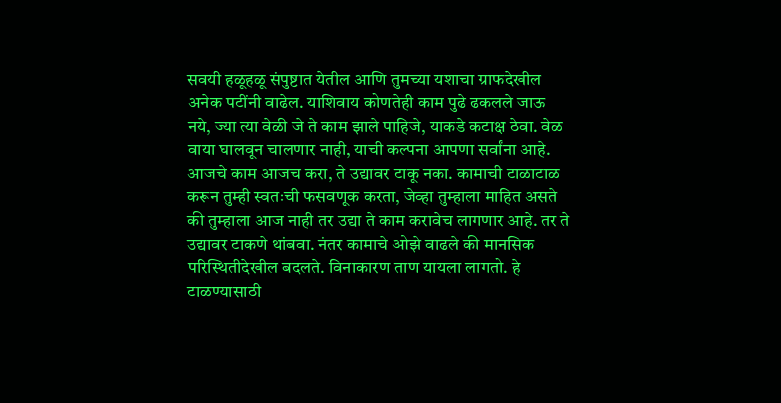सवयी हळूहळू संपुष्टात येतील आणि तुमच्या यशाचा ग्राफदेखील अनेक पटींनी वाढेल. याशिवाय कोणतेही काम पुढे ढकलले जाऊ नये, ज्या त्या वेळी जे ते काम झाले पाहिजे, याकडे कटाक्ष ठेवा. वेळ वाया घालवून चालणार नाही, याची कल्पना आपणा सर्वांना आहे. आजचे काम आजच करा, ते उद्यावर टाकू नका. कामाची टाळाटाळ करून तुम्ही स्वतःची फसवणूक करता, जेव्हा तुम्हाला माहित असते की तुम्हाला आज नाही तर उद्या ते काम करावेच लागणार आहे. तर ते उद्यावर टाकणे थांबवा. नंतर कामाचे ओझे वाढले की मानसिक परिस्थितीदेखील बदलते. विनाकारण ताण यायला लागतो. हे टाळण्यासाठी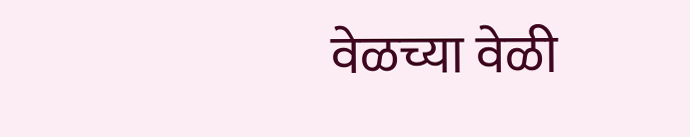वेळच्या वेळी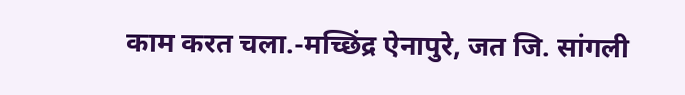काम करत चला.-मच्छिंद्र ऐनापुरे, जत जि. सांगली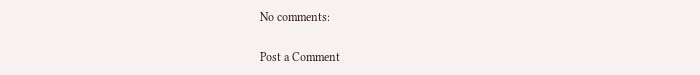No comments:

Post a Comment